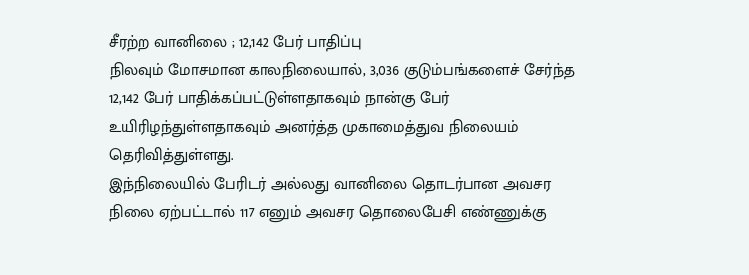சீரற்ற வானிலை ; 12,142 பேர் பாதிப்பு
நிலவும் மோசமான காலநிலையால், 3,036 குடும்பங்களைச் சேர்ந்த 12,142 பேர் பாதிக்கப்பட்டுள்ளதாகவும் நான்கு பேர் உயிரிழந்துள்ளதாகவும் அனர்த்த முகாமைத்துவ நிலையம் தெரிவித்துள்ளது.
இந்நிலையில் பேரிடர் அல்லது வானிலை தொடர்பான அவசர நிலை ஏற்பட்டால் 117 எனும் அவசர தொலைபேசி எண்ணுக்கு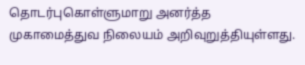தொடர்புகொள்ளுமாறு அனர்த்த முகாமைத்துவ நிலையம் அறிவுறுத்தியுள்ளது.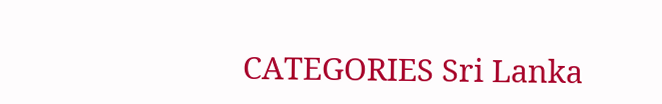CATEGORIES Sri Lanka